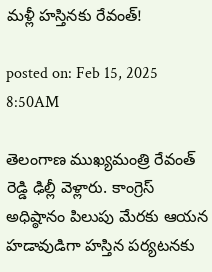మళ్లీ హస్తినకు రేవంత్!

posted on: Feb 15, 2025 8:50AM

తెలంగాణ ముఖ్యమంత్రి రేవంత్ రెడ్డి ఢిల్లీ వెళ్లారు. కాంగ్రెస్ అధిష్ఠానం పిలుపు మేరకు ఆయన హడావుడిగా హస్తిన పర్యటనకు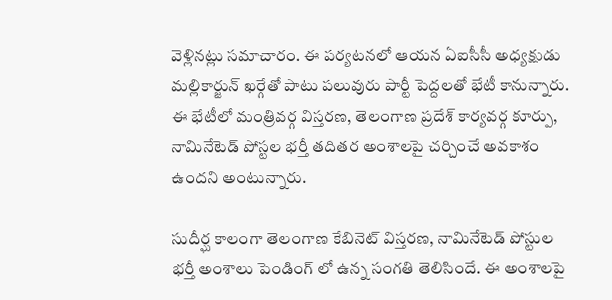వెళ్లినట్లు సమాచారం. ఈ పర్యటనలో ఆయన ఏఐసీసీ అధ్యక్షుడు మల్లికార్జున్ ఖర్గేతో పాటు పలువురు పార్టీ పెద్దలతో భేటీ కానున్నారు. ఈ భేటీలో మంత్రివర్గ విస్తరణ, తెలంగాణ ప్రదేశ్ కార్యవర్గ కూర్పు, నామినేటెడ్ పోస్టల భర్తీ తదితర అంశాలపై చర్చించే అవకాశం ఉందని అంటున్నారు.

సుదీర్ఘ కాలంగా తెలంగాణ కేబినెట్ విస్తరణ, నామినేటెడ్ పోస్టుల భర్తీ అంశాలు పెండింగ్ లో ఉన్న సంగతి తెలిసిందే. ఈ అంశాలపై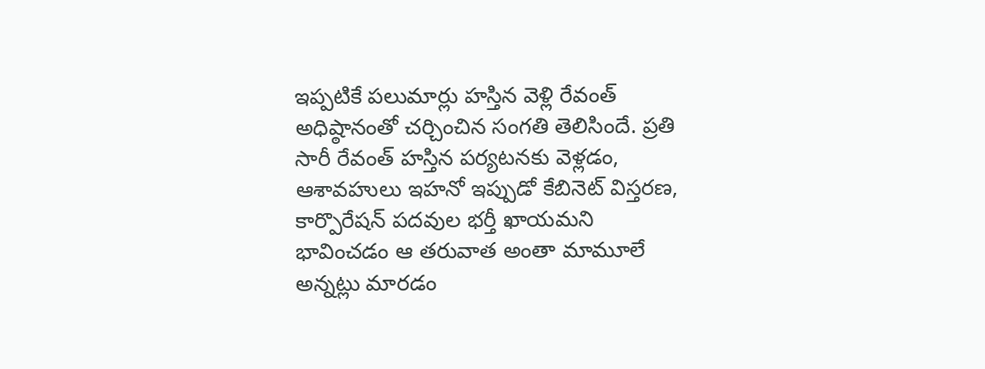ఇప్పటికే పలుమార్లు హస్తిన వెళ్లి రేవంత్ అధిష్ఠానంతో చర్చించిన సంగతి తెలిసిందే. ప్రతి సారీ రేవంత్ హస్తిన పర్యటనకు వెళ్లడం, ఆశావహులు ఇహనో ఇప్పుడో కేబినెట్ విస్తరణ, కార్పొరేషన్ పదవుల భర్తీ ఖాయమని భావించడం ఆ తరువాత అంతా మామూలే అన్నట్లు మారడం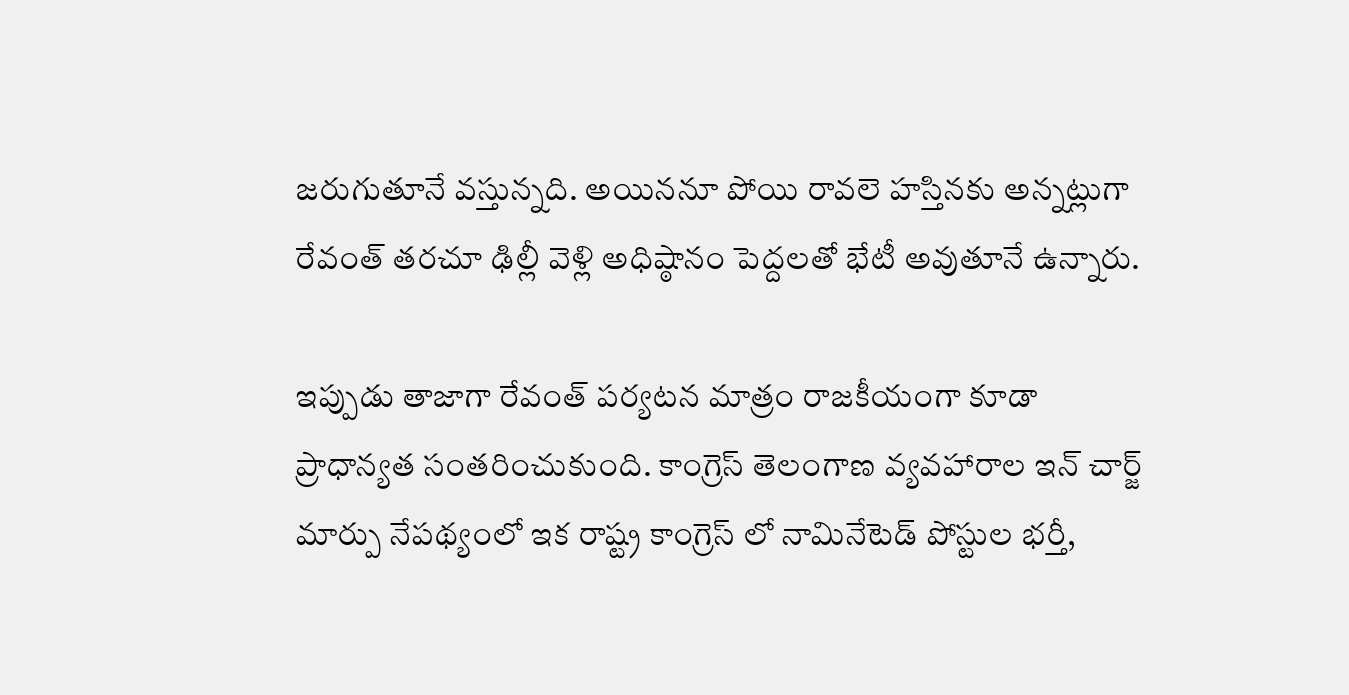జరుగుతూనే వస్తున్నది. అయిననూ పోయి రావలె హస్తినకు అన్నట్లుగా రేవంత్ తరచూ ఢిల్లీ వెళ్లి అధిష్ఠానం పెద్దలతో భేటీ అవుతూనే ఉన్నారు.

ఇప్పుడు తాజాగా రేవంత్ పర్యటన మాత్రం రాజకీయంగా కూడా ప్రాధాన్యత సంతరించుకుంది. కాంగ్రెస్ తెలంగాణ వ్యవహారాల ఇన్ చార్జ్ మార్పు నేపథ్యంలో ఇక రాష్ట్ర కాంగ్రెస్ లో నామినేటెడ్ పోస్టుల భర్తీ,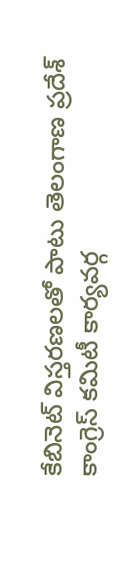కేబినెట్ విస్తరణలతో పాటు తెలంగాణ ప్రదేశ్ కాంగ్రెస్ కమిటీ కార్యవర్గ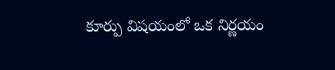కూర్పు విషయంలో ఒక నిర్ణయం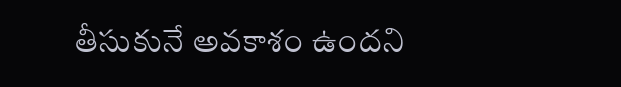తీసుకునే అవకాశం ఉందని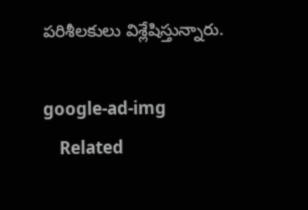పరిశీలకులు విశ్లేషిస్తున్నారు.

google-ad-img
    Related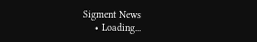Sigment News
    • Loading...